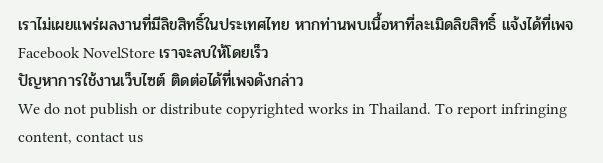เราไม่เผยแพร่ผลงานที่มีลิขสิทธิ์ในประเทศไทย หากท่านพบเนื้อหาที่ละเมิดลิขสิทธิ์ แจ้งได้ที่เพจ Facebook NovelStore เราจะลบให้โดยเร็ว
ปัญหาการใช้งานเว็บไซต์ ติดต่อได้ที่เพจดังกล่าว
We do not publish or distribute copyrighted works in Thailand. To report infringing content, contact us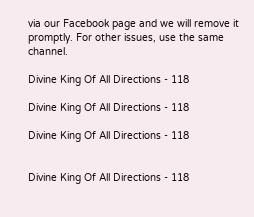via our Facebook page and we will remove it promptly. For other issues, use the same channel.

Divine King Of All Directions - 118

Divine King Of All Directions - 118

Divine King Of All Directions - 118


Divine King Of All Directions - 118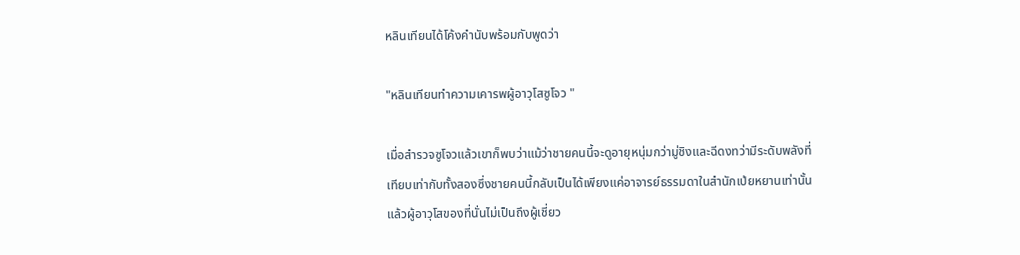หลินเทียนได้โค้งคำนับพร้อมกับพูดว่า

"หลินเทียนทำความเคารพผู้อาวุโสซูโจว "

เมื่อสำรวจซูโจวแล้วเขาก็พบว่าแม้ว่าชายคนนี้จะดูอายุหนุ่มกว่ามู่ชิงและฉีดงทว่ามีระดับพลังที่เทียบเท่ากับทั้งสองซึ่งชายคนนี้กลับเป็นได้เพียงแค่อาจารย์ธรรมดาในสำนักเป่ยหยานเท่านั้น แล้วผู้อาวุโสของที่นั่นไม่เป็นถึงผู้เชี่ยว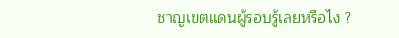ชาญเขตแดนผู้รอบรู้เลยหรือไง ?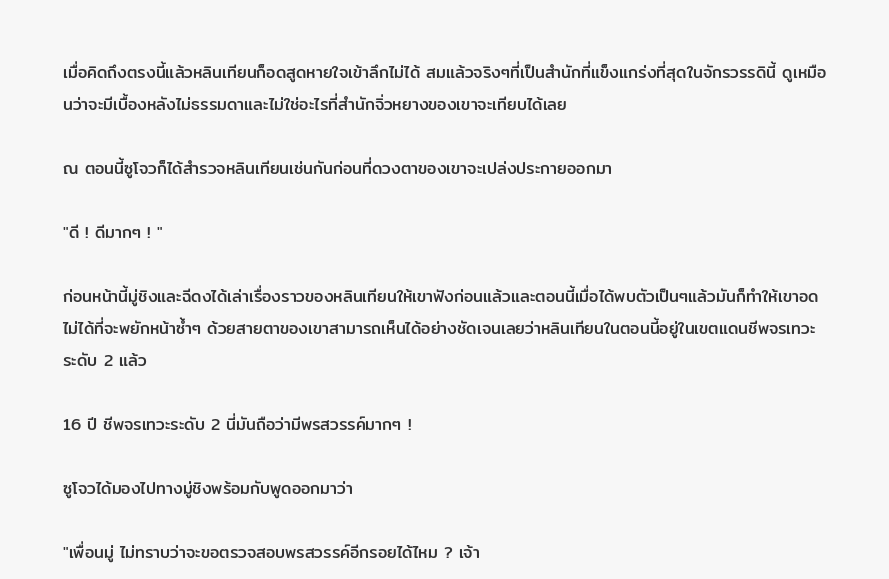เมื่อคิดถึงตรงนี้แล้วหลินเทียนก็อดสูดหายใจเข้าลึกไม่ได้ สมแล้วจริงๆที่เป็นสำนักที่แข็งแกร่งที่สุดในจักรวรรดินี้ ดูเหมือนว่าจะมีเบื้องหลังไม่ธรรมดาและไม่ใช่อะไรที่สำนักจิ่วหยางของเขาจะเทียบได้เลย

ณ ตอนนี้ซูโจวก็ได้สำรวจหลินเทียนเช่นกันก่อนที่ดวงตาของเขาจะเปล่งประกายออกมา

"ดี ! ดีมากๆ ! "

ก่อนหน้านี้มู่ชิงและฉีดงได้เล่าเรื่องราวของหลินเทียนให้เขาฟังก่อนแล้วและตอนนี้เมื่อได้พบตัวเป็นๆแล้วมันก็ทำให้เขาอดไม่ได้ที่จะพยักหน้าซ้ำๆ ด้วยสายตาของเขาสามารถเห็นได้อย่างชัดเจนเลยว่าหลินเทียนในตอนนี้อยู่ในเขตแดนชีพจรเทวะระดับ 2 แล้ว

16 ปี ชีพจรเทวะระดับ 2 นี่มันถือว่ามีพรสวรรค์มากๆ !

ซูโจวได้มองไปทางมู่ชิงพร้อมกับพูดออกมาว่า

"เพื่อนมู่ ไม่ทราบว่าจะขอตรวจสอบพรสวรรค์อีกรอยได้ไหม ? เจ้า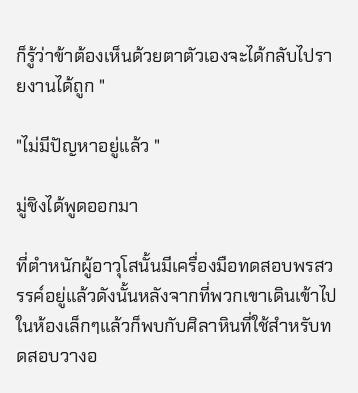ก็รู้ว่าข้าต้องเห็นด้วยตาตัวเองจะได้กลับไปรายงานได้ถูก "

"ไม่มีปัญหาอยู่แล้ว "

มู่ชิงได้พูดออกมา

ที่ตำหนักผู้อาวุโสนั้นมีเครื่องมือทดสอบพรสวรรค์อยู่แล้วดังนั้นหลังจากที่พวกเขาเดินเข้าไปในห้องเล็กๆแล้วก็พบกับศิลาหินที่ใช้สำหรับทดสอบวางอ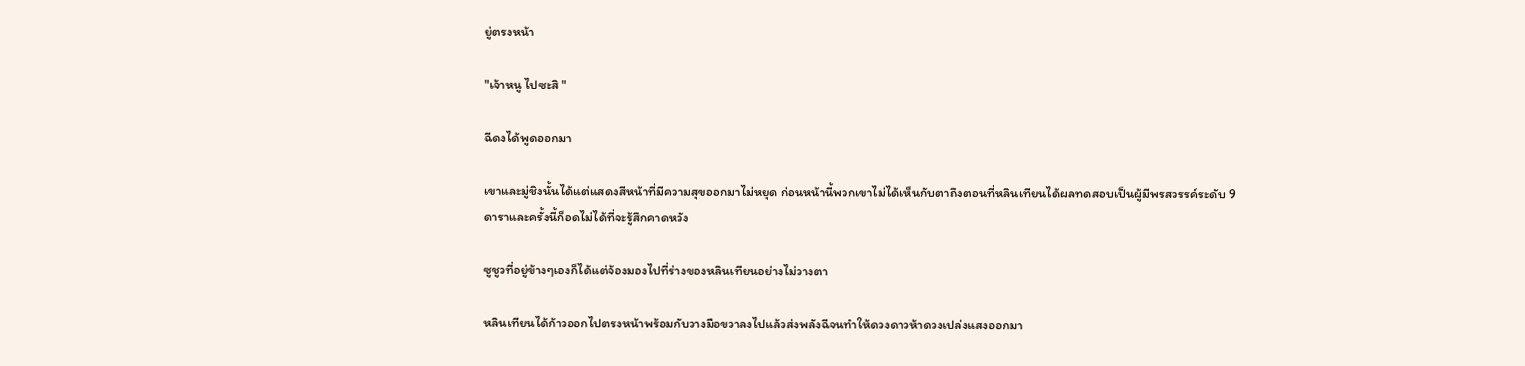ยู่ตรงหน้า

"เจ้าหนู ไปซะสิ "

ฉีดงได้พูดออกมา

เขาและมู่ชิงนั้นได้แต่แสดงสีหน้าที่มีความสุขออกมาไม่หยุด ก่อนหน้านี้พวกเขาไม่ได้เห็นกับตาถึงตอนที่หลินเทียนได้ผลทดสอบเป็นผู้มีพรสวรรค์ระดับ 9 ดาราและครั้งนี้ก็อดไม่ได้ที่จะรู้สึกคาดหวัง

ซูชูวที่อยู่ข้างๆเองก็ได้แต่จ้องมองไปที่ร่างของหลินเทียนอย่างไม่วางตา

หลินเทียนได้ก้าวออกไปตรงหน้าพร้อมกับวางมือขวาลงไปแล้วส่งพลังฉีจนทำให้ดวงดาวห้าดวงเปล่งแสงออกมา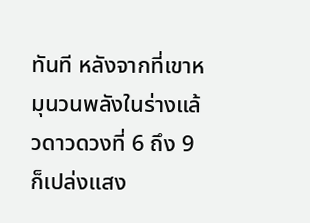ทันที หลังจากที่เขาหมุนวนพลังในร่างแล้วดาวดวงที่ 6 ถึง 9 ก็เปล่งแสง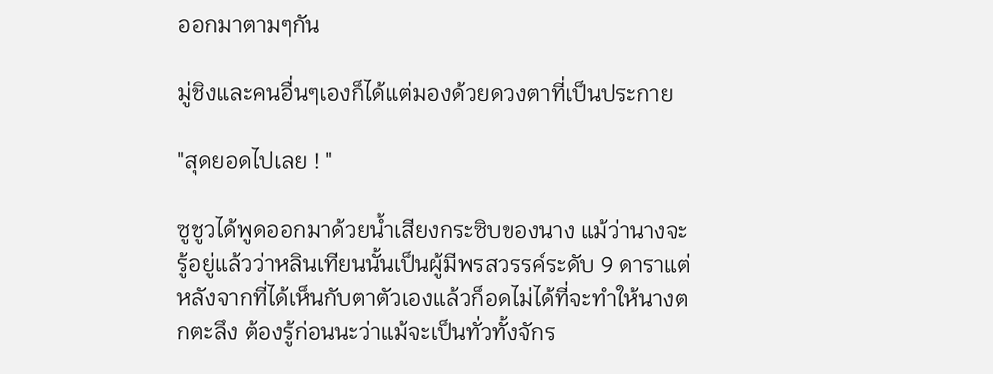ออกมาตามๆกัน

มู่ชิงและคนอื่นๆเองก็ได้แต่มองด้วยดวงตาที่เป็นประกาย

"สุดยอดไปเลย ! "

ซูชูวได้พูดออกมาด้วยน้ำเสียงกระซิบของนาง แม้ว่านางจะรู้อยู่แล้วว่าหลินเทียนนั้นเป็นผู้มีพรสวรรค์ระดับ 9 ดาราแต่หลังจากที่ได้เห็นกับตาตัวเองแล้วก็อดไม่ได้ที่จะทำให้นางตกตะลึง ต้องรู้ก่อนนะว่าแม้จะเป็นทั่วทั้งจักร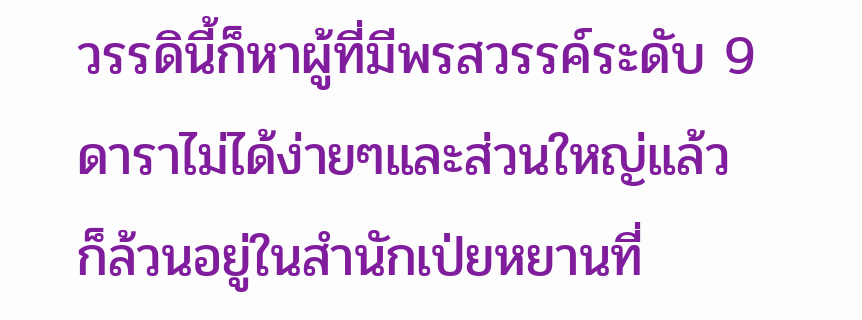วรรดินี้ก็หาผู้ที่มีพรสวรรค์ระดับ 9 ดาราไม่ได้ง่ายๆและส่วนใหญ่แล้วก็ล้วนอยู่ในสำนักเป่ยหยานที่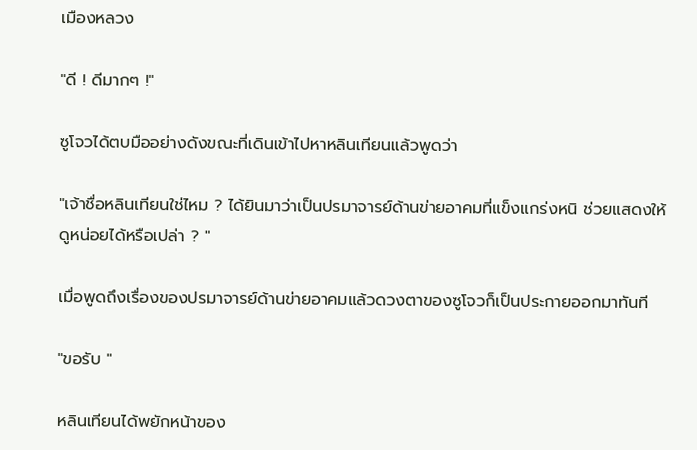เมืองหลวง

"ดี ! ดีมากๆ !"

ซูโจวได้ตบมืออย่างดังขณะที่เดินเข้าไปหาหลินเทียนแล้วพูดว่า

"เจ้าชื่อหลินเทียนใช่ไหม ? ได้ยินมาว่าเป็นปรมาจารย์ด้านข่ายอาคมที่แข็งแกร่งหนิ ช่วยแสดงให้ดูหน่อยได้หรือเปล่า ? "

เมื่อพูดถึงเรื่องของปรมาจารย์ด้านข่ายอาคมแล้วดวงตาของซูโจวก็เป็นประกายออกมาทันที

"ขอรับ "

หลินเทียนได้พยักหน้าของ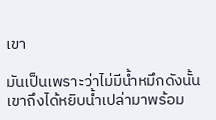เขา

มันเป็นเพราะว่าไม่มีน้ำหมึกดังนั้นเขาถึงได้หยิบน้ำเปล่ามาพร้อม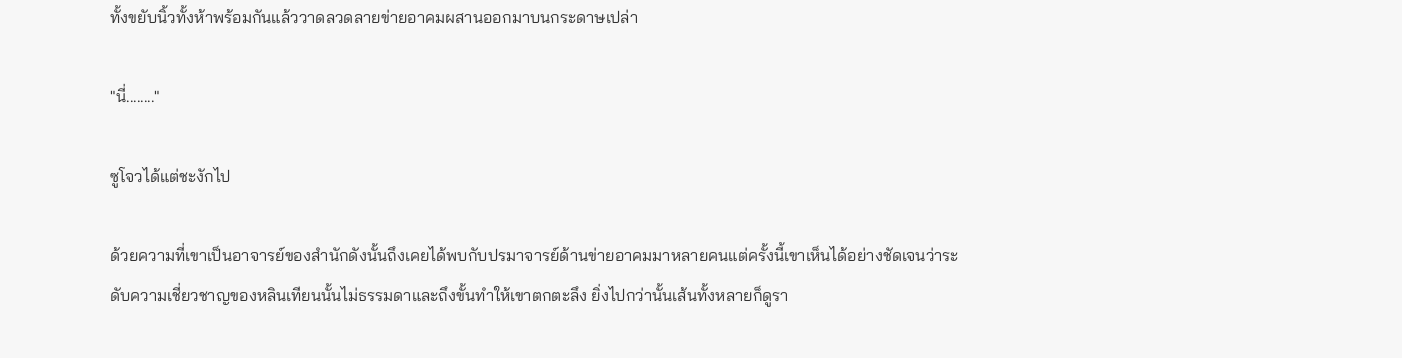ทั้งขยับนิ้วทั้งห้าพร้อมกันแล้ววาดลวดลายข่ายอาคมผสานออกมาบนกระดาษเปล่า

"นี่........"

ซูโจวได้แต่ชะงักไป

ด้วยความที่เขาเป็นอาจารย์ของสำนักดังนั้นถึงเคยได้พบกับปรมาจารย์ด้านข่ายอาคมมาหลายคนแต่ครั้งนี้เขาเห็นได้อย่างชัดเจนว่าระดับความเชี่ยวชาญของหลินเทียนนั้นไม่ธรรมดาและถึงขั้นทำให้เขาตกตะลึง ยิ่งไปกว่านั้นเส้นทั้งหลายก็ดูรา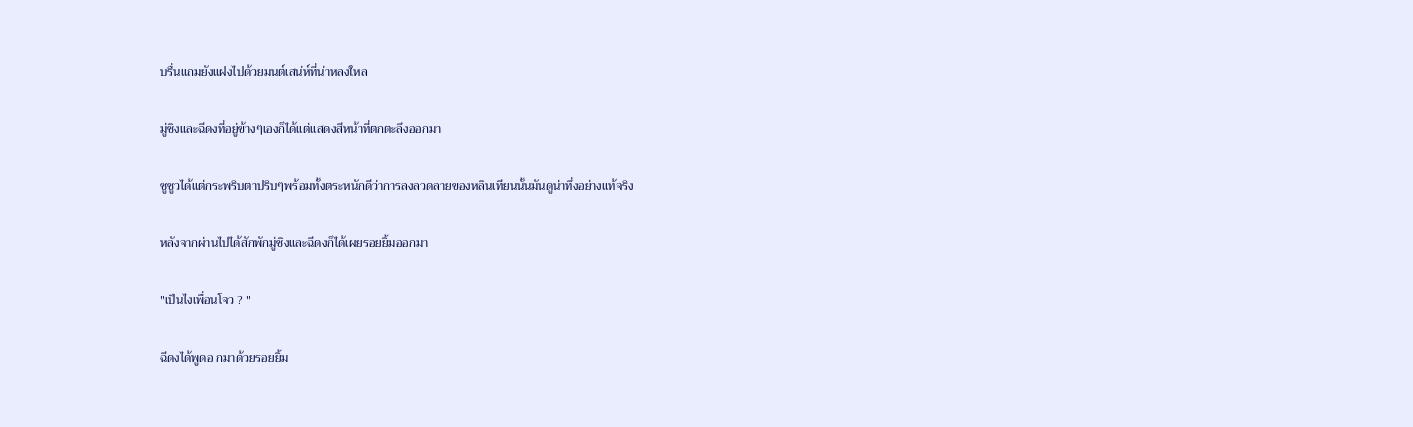บรื่นแถมยังแฝงไปด้วยมนต์เสน่ห์ที่น่าหลงใหล

มู่ชิงและฉีดงที่อยู่ข้างๆเองก็ได้แต่แสดงสีหน้าที่ตกตะลึงออกมา

ซูชูวได้แต่กระพริบตาปริบๆพร้อมทั้งตระหนักดีว่าการลงลวดลายของหลินเทียนนั้นมันดูน่าทึ่งอย่างแท้จริง

หลังจากผ่านไปได้สักพักมู่ชิงและฉีดงก็ได้เผยรอยยิ้มออกมา

"เป็นไงเพื่อนโจว ? "

ฉีดงได้พูดอ กมาด้วยรอยยิ้ม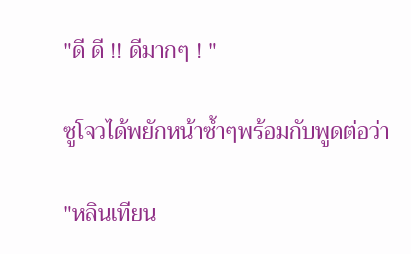"ดี ดี !! ดีมากๆ ! "

ซูโจวได้พยักหน้าซ้ำๆพร้อมกับพูดต่อว่า

"หลินเทียน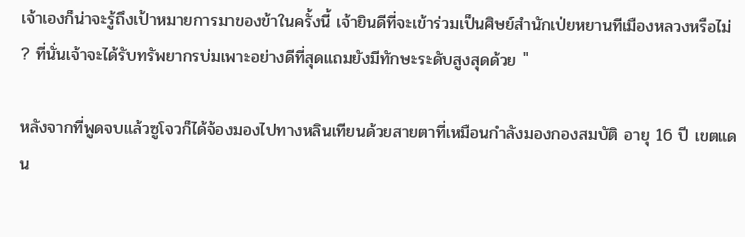เจ้าเองก็น่าจะรู้ถึงเป้าหมายการมาของข้าในครั้งนี้ เจ้ายินดีที่จะเข้าร่วมเป็นศิษย์สำนักเป่ยหยานทีเมืองหลวงหรือไม่ ? ที่นั่นเจ้าจะได้รับทรัพยากรบ่มเพาะอย่างดีที่สุดแถมยังมีทักษะระดับสูงสุดด้วย "

หลังจากที่พูดจบแล้วซูโจวก็ได้จ้องมองไปทางหลินเทียนด้วยสายตาที่เหมือนกำลังมองกองสมบัติ อายุ 16 ปี เขตแดน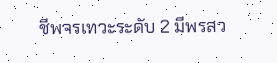ชีพจรเทวะระดับ 2 มีพรสว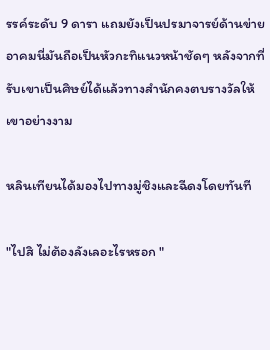รรค์ระดับ 9 ดารา แถมยังเป็นปรมาจารย์ด้านข่ายอาคมนี่มันถือเป็นหัวกะทิแนวหน้าชัดๆ หลังจากที่รับเขาเป็นศิษย์ได้แล้วทางสำนักคงตบรางวัลให้เขาอย่างงาม

หลินเทียนได้มองไปทางมู่ชิงและฉีดงโดยทันที

"ไปสิ ไม่ต้องลังเลอะไรหรอก "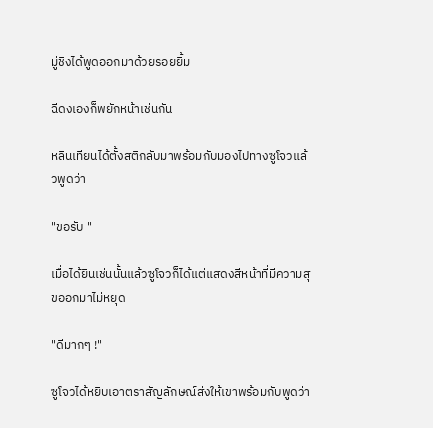มู่ชิงได้พูดออกมาด้วยรอยยิ้ม

ฉีดงเองก็พยักหน้าเช่นกัน

หลินเทียนได้ตั้งสติกลับมาพร้อมกับมองไปทางซูโจวแล้วพูดว่า

"ขอรับ "

เมื่อได้ยินเช่นนั้นแล้วซูโจวก็ได้แต่แสดงสีหน้าที่มีความสุขออกมาไม่หยุด

"ดีมากๆ !"

ซูโจวได้หยิบเอาตราสัญลักษณ์ส่งให้เขาพร้อมกับพูดว่า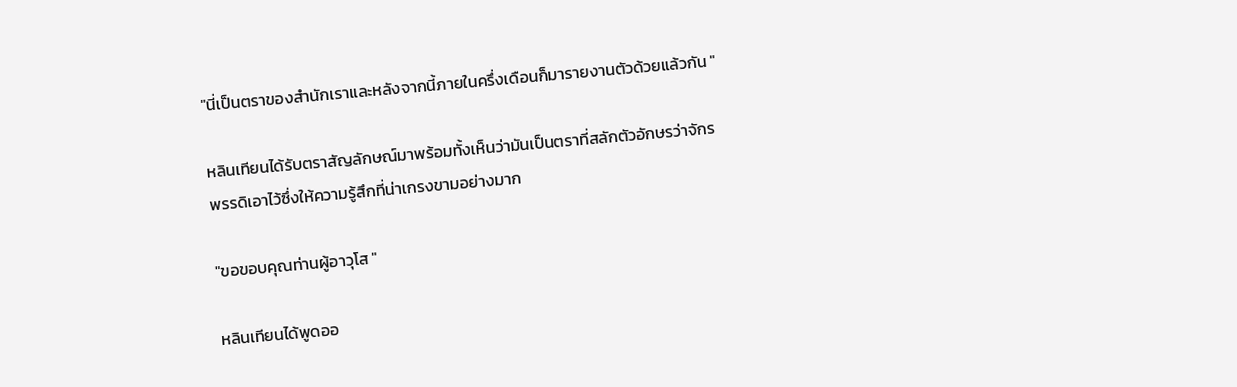"นี่เป็นตราของสำนักเราและหลังจากนี้ภายในครึ่งเดือนก็มารายงานตัวด้วยแล้วกัน "

หลินเทียนได้รับตราสัญลักษณ์มาพร้อมทั้งเห็นว่ามันเป็นตราที่สลักตัวอักษรว่าจักรพรรดิเอาไว้ซึ่งให้ความรู้สึกที่น่าเกรงขามอย่างมาก

"ขอขอบคุณท่านผู้อาวุโส "

หลินเทียนได้พูดออ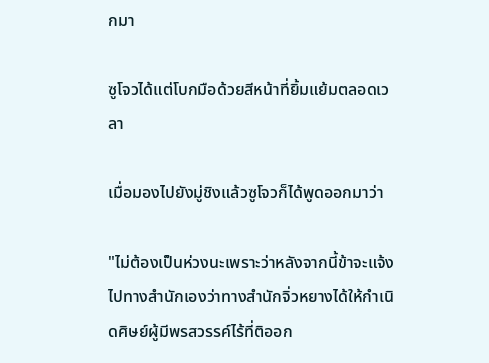กมา

ซูโจวได้แต่โบกมือด้วยสีหน้าที่ยิ้มแย้มตลอดเวลา

เมื่อมองไปยังมู่ชิงแล้วซูโจวก็ได้พูดออกมาว่า

"ไม่ต้องเป็นห่วงนะเพราะว่าหลังจากนี้ข้าจะแจ้งไปทางสำนักเองว่าทางสำนักจิ่วหยางได้ให้กำเนิดศิษย์ผู้มีพรสวรรค์ไร้ที่ติออก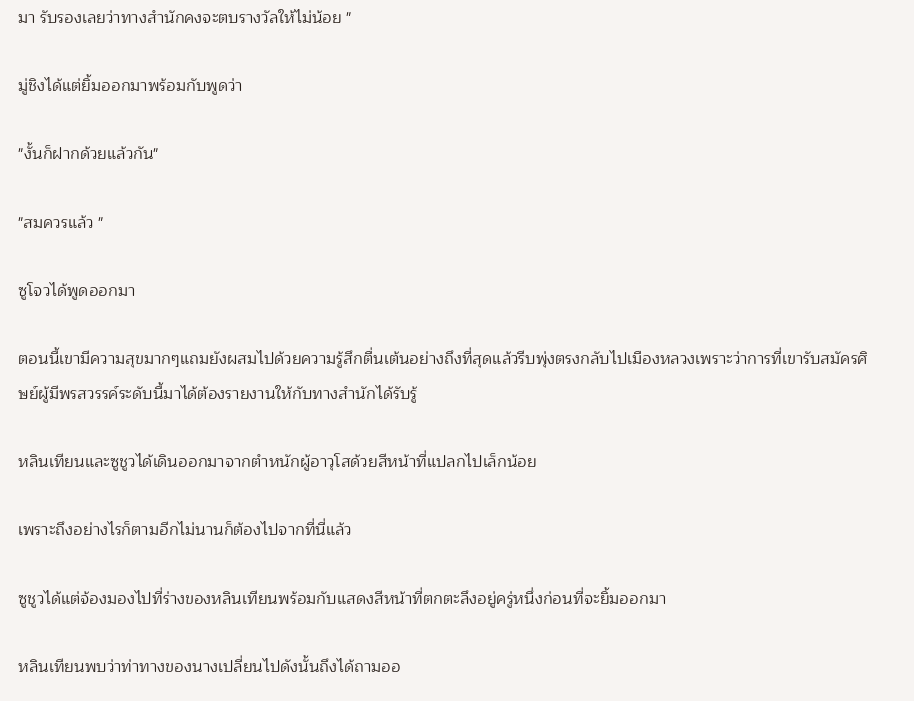มา รับรองเลยว่าทางสำนักคงจะตบรางวัลให้ไม่น้อย "

มู่ชิงได้แต่ยิ้มออกมาพร้อมกับพูดว่า

"งั้นก็ฝากด้วยแล้วกัน"

"สมควรแล้ว "

ซูโจวได้พูดออกมา

ตอนนี้เขามีความสุขมากๆแถมยังผสมไปด้วยความรู้สึกตื่นเต้นอย่างถึงที่สุดแล้วรีบพุ่งตรงกลับไปเมืองหลวงเพราะว่าการที่เขารับสมัครศิษย์ผู้มีพรสวรรค์ระดับนี้มาได้ต้องรายงานให้กับทางสำนักได้รับรู้

หลินเทียนและซูชูวได้เดินออกมาจากตำหนักผู้อาวุโสด้วยสีหน้าที่แปลกไปเล็กน้อย

เพราะถึงอย่างไรก็ตามอีกไม่นานก็ต้องไปจากที่นี่แล้ว

ซูชูวได้แต่จ้องมองไปที่ร่างของหลินเทียนพร้อมกับแสดงสีหน้าที่ตกตะลึงอยู่ครู่หนึ่งก่อนที่จะยิ้มออกมา

หลินเทียนพบว่าท่าทางของนางเปลี่ยนไปดังนั้นถึงได้ถามออ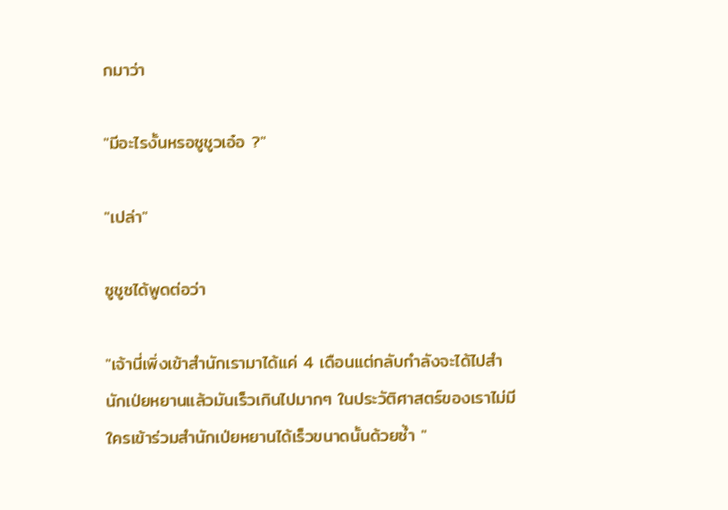กมาว่า

"มีอะไรงั้นหรอซูชูวเอ๋อ ?"

"เปล่า"

ซูชูซได้พูดต่อว่า

"เจ้านี่เพิ่งเข้าสำนักเรามาได้แค่ 4 เดือนแต่กลับกำลังจะได้ไปสำนักเป่ยหยานแล้วมันเร็วเกินไปมากๆ ในประวัติศาสตร์ของเราไม่มีใครเข้าร่วมสำนักเป่ยหยานได้เร็วขนาดนั้นด้วยซ้ำ "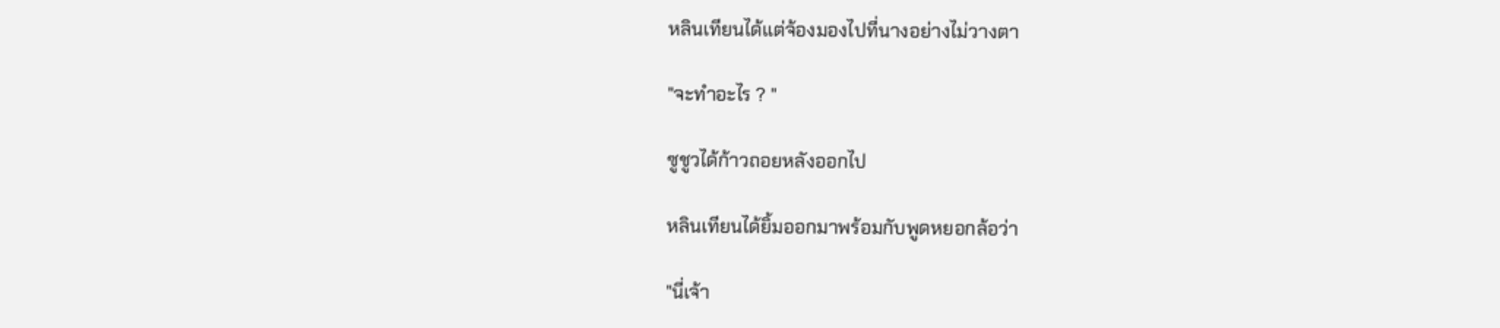หลินเทียนได้แต่จ้องมองไปที่นางอย่างไม่วางตา

"จะทำอะไร ? "

ซูชูวได้ก้าวถอยหลังออกไป

หลินเทียนได้ยิ้มออกมาพร้อมกับพูดหยอกล้อว่า

"นี่เจ้า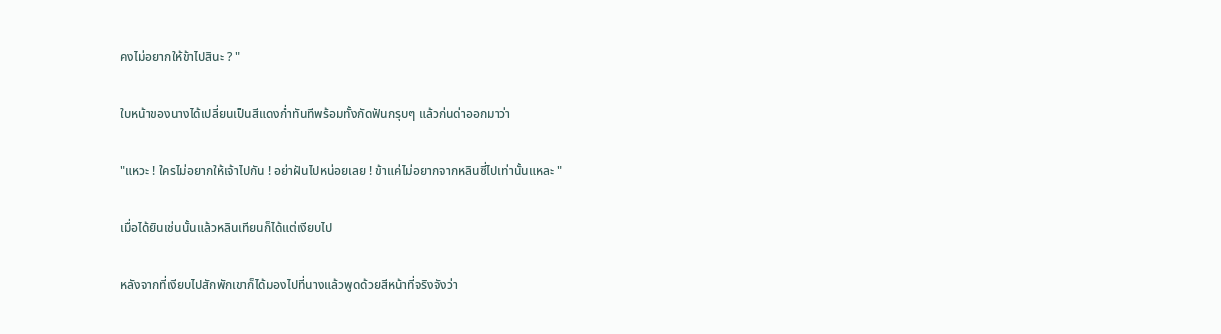คงไม่อยากให้ข้าไปสินะ ? "

ใบหน้าของนางได้เปลี่ยนเป็นสีแดงก่ำทันทีพร้อมทั้งกัดฟันกรุบๆ แล้วก่นด่าออกมาว่า

"แหวะ ! ใครไม่อยากให้เจ้าไปกัน ! อย่าฝันไปหน่อยเลย ! ข้าแค่ไม่อยากจากหลินซี่ไปเท่านั้นแหละ "

เมื่อได้ยินเช่นนั้นแล้วหลินเทียนก็ได้แต่เงียบไป

หลังจากที่เงียบไปสักพักเขาก็ได้มองไปที่นางแล้วพูดด้วยสีหน้าที่จริงจังว่า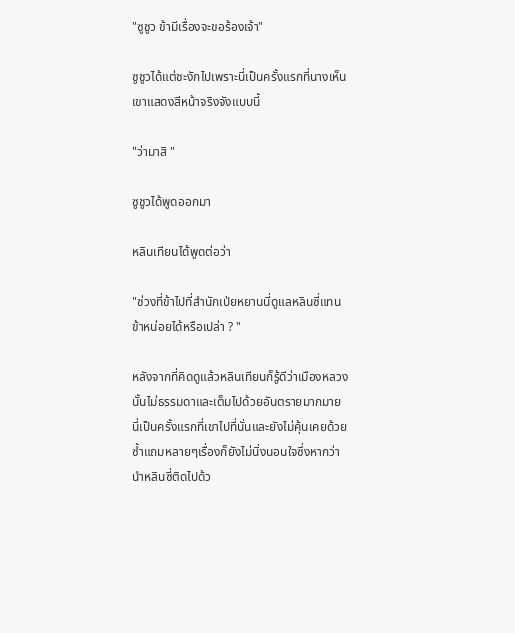"ซูชูว ข้ามีเรื่องจะขอร้องเจ้า"

ซูชูวได้แต่ชะงักไปเพราะนี่เป็นครั้งแรกที่นางเห็นเขาแสดงสีหน้าจริงจังแบบนี้

"ว่ามาสิ "

ซูชูวได้พูดออกมา

หลินเทียนได้พูดต่อว่า

"ช่วงที่ข้าไปที่สำนักเป่ยหยานนี่ดูแลหลินซี่แทนข้าหน่อยได้หรือเปล่า ? "

หลังจากที่คิดดูแล้วหลินเทียนก็รู้ดีว่าเมืองหลวงนั้นไม่ธรรมดาและเต็มไปด้วยอันตรายมากมาย นี่เป็นครั้งแรกที่เขาไปที่นั่นและยังไม่คุ้นเคยด้วยซ้ำแถมหลายๆเรื่องก็ยังไม่นิ่งนอนใจซึ่งหากว่านำหลินซี่ติดไปด้ว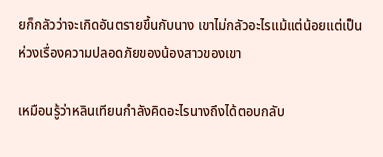ยก็กลัวว่าจะเกิดอันตรายขึ้นกับนาง เขาไม่กลัวอะไรแม้แต่น้อยแต่เป็นห่วงเรื่องความปลอดภัยของน้องสาวของเขา

เหมือนรู้ว่าหลินเทียนกำลังคิดอะไรนางถึงได้ตอบกลับ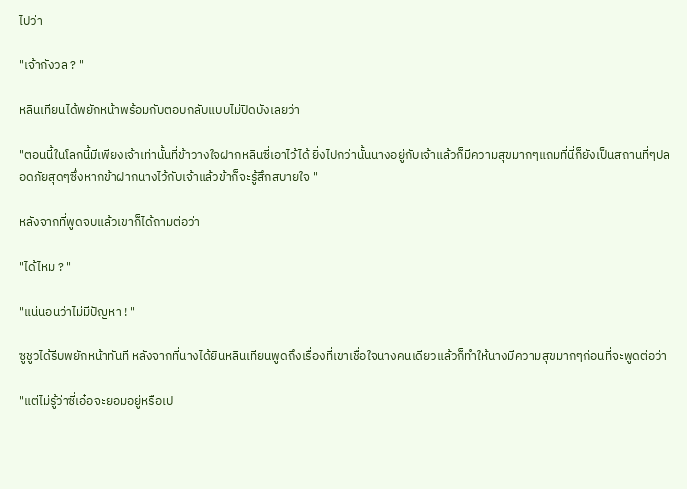ไปว่า

"เจ้ากังวล ? "

หลินเทียนได้พยักหน้าพร้อมกับตอบกลับแบบไม่ปิดบังเลยว่า

"ตอนนี้ในโลกนี้มีเพียงเจ้าเท่านั้นที่ข้าวางใจฝากหลินซี่เอาไว้ได้ ยิ่งไปกว่านั้นนางอยู่กับเจ้าแล้วก็มีความสุขมากๆแถมที่นี่ก็ยังเป็นสถานที่ๆปลอดภัยสุดๆซึ่งหากข้าฝากนางไว้กับเจ้าแล้วข้าก็จะรู้สึกสบายใจ "

หลังจากที่พูดจบแล้วเขาก็ได้ถามต่อว่า

"ได้ไหม ? "

"แน่นอนว่าไม่มีปัญหา ! "

ซูชูวได้รีบพยักหน้าทันที หลังจากที่นางได้ยินหลินเทียนพูดถึงเรื่องที่เขาเชื่อใจนางคนเดียวแล้วก็ทำให้นางมีความสุขมากๆก่อนที่จะพูดต่อว่า

"แต่ไม่รู้ว่าซี่เอ๋อจะยอมอยู่หรือเป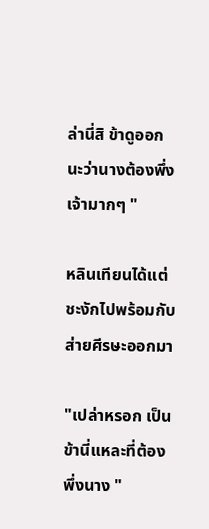ล่านี่สิ ข้าดูออกนะว่านางต้องพึ่งเจ้ามากๆ "

หลินเทียนได้แต่ชะงักไปพร้อมกับส่ายศีรษะออกมา

"เปล่าหรอก เป็นข้านี่แหละที่ต้องพึ่งนาง "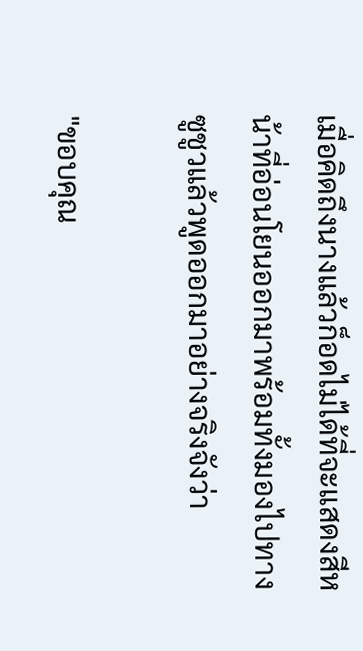เมื่อคิดถึงนางแล้วก็อดไม่ได้ที่จะแสดงสีหน้าที่อ่อนโยนออกมาพร้อมทั้งมองไปทางซูชูวแล้วพูดออกมาอย่างจริงจังว่า

"ขอบคุณ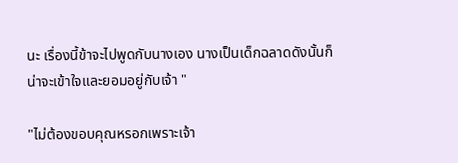นะ เรื่องนี้ข้าจะไปพูดกับนางเอง นางเป็นเด็กฉลาดดังนั้นก็น่าจะเข้าใจและยอมอยู่กับเจ้า "

"ไม่ต้องขอบคุณหรอกเพราะเจ้า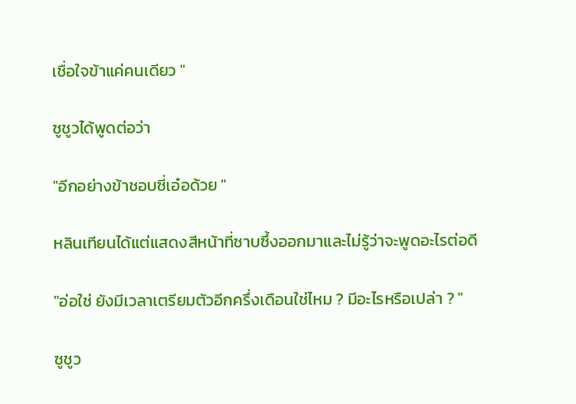เชื่อใจข้าแค่คนเดียว "

ซูชูวได้พูดต่อว่า

"อีกอย่างข้าชอบซี่เอ๋อด้วย "

หลินเทียนได้แต่แสดงสีหน้าที่ซาบซึ้งออกมาและไม่รู้ว่าจะพูดอะไรต่อดี

"อ่อใช่ ยังมีเวลาเตรียมตัวอีกครึ่งเดือนใช่ไหม ? มีอะไรหรือเปล่า ? "

ซูชูว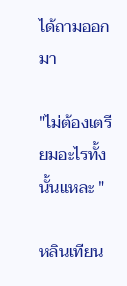ได้ถามออกมา

"ไม่ต้องเตรียมอะไรทั้งนั้นแหละ "

หลินเทียน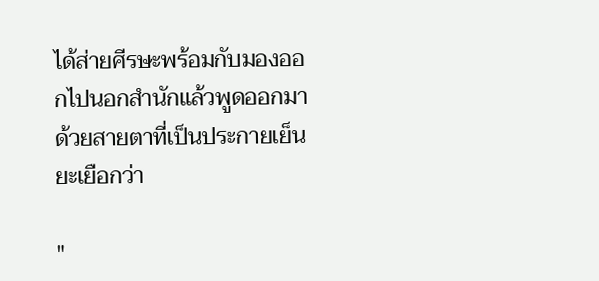ได้ส่ายศีรษะพร้อมกับมองออกไปนอกสำนักแล้วพูดออกมาด้วยสายตาที่เป็นประกายเย็นยะเยือกว่า

"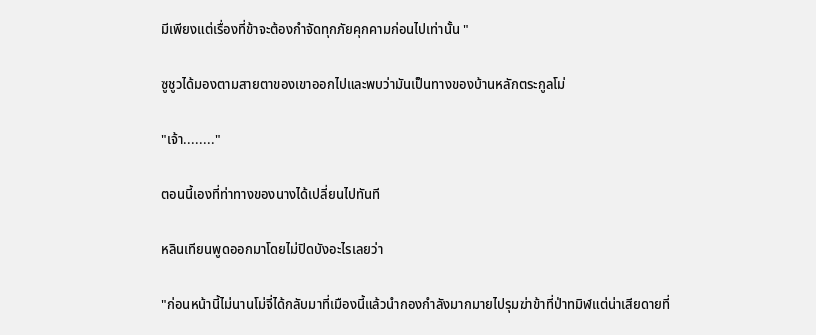มีเพียงแต่เรื่องที่ข้าจะต้องกำจัดทุกภัยคุกคามก่อนไปเท่านั้น "

ซูชูวได้มองตามสายตาของเขาออกไปและพบว่ามันเป็นทางของบ้านหลักตระกูลโม่

"เจ้า........"

ตอนนี้เองที่ท่าทางของนางได้เปลี่ยนไปทันที

หลินเทียนพูดออกมาโดยไม่ปิดบังอะไรเลยว่า

"ก่อนหน้านี้ไม่นานโม่จี่ได้กลับมาที่เมืองนี้แล้วนำกองกำลังมากมายไปรุมฆ่าข้าที่ป่าทมิฬแต่น่าเสียดายที่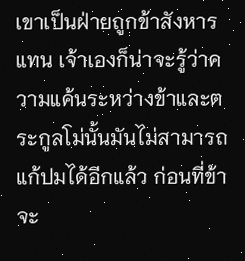เขาเป็นฝ่ายถูกข้าสังหารแทน เจ้าเองก็น่าจะรู้ว่าความแค้นระหว่างข้าและตระกูลโม่นั้นมันไม่สามารถแก้ปมได้อีกแล้ว ก่อนที่ข้าจะ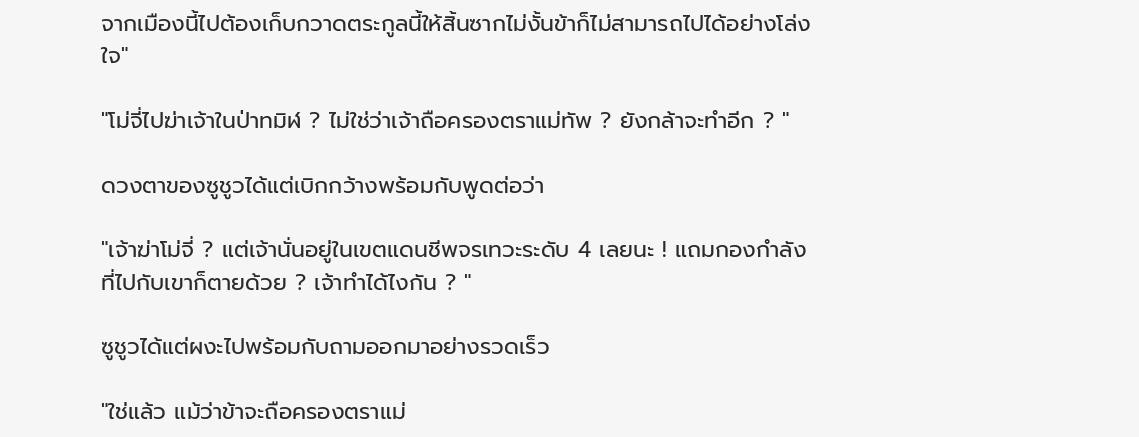จากเมืองนี้ไปต้องเก็บกวาดตระกูลนี้ให้สิ้นซากไม่งั้นข้าก็ไม่สามารถไปได้อย่างโล่งใจ"

"โม่จี่ไปฆ่าเจ้าในป่าทมิฬ ? ไม่ใช่ว่าเจ้าถือครองตราแม่ทัพ ? ยังกล้าจะทำอีก ? "

ดวงตาของซูชูวได้แต่เบิกกว้างพร้อมกับพูดต่อว่า

"เจ้าฆ่าโม่จี่ ? แต่เจ้านั่นอยู่ในเขตแดนชีพจรเทวะระดับ 4 เลยนะ ! แถมกองกำลังที่ไปกับเขาก็ตายด้วย ? เจ้าทำได้ไงกัน ? "

ซูชูวได้แต่ผงะไปพร้อมกับถามออกมาอย่างรวดเร็ว

"ใช่แล้ว แม้ว่าข้าจะถือครองตราแม่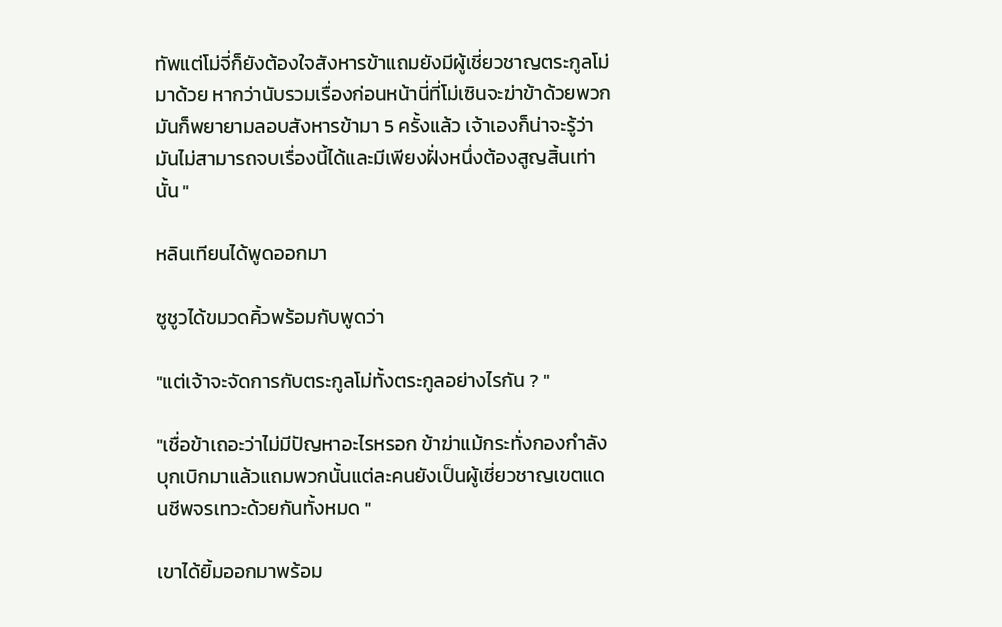ทัพแต่โม่จี่ก็ยังต้องใจสังหารข้าแถมยังมีผู้เชี่ยวชาญตระกูลโม่มาด้วย หากว่านับรวมเรื่องก่อนหน้านี่ที่โม่เซินจะฆ่าข้าด้วยพวกมันก็พยายามลอบสังหารข้ามา 5 ครั้งแล้ว เจ้าเองก็น่าจะรู้ว่ามันไม่สามารถจบเรื่องนี้ได้และมีเพียงฝั่งหนึ่งต้องสูญสิ้นเท่านั้น "

หลินเทียนได้พูดออกมา

ซูชูวได้ขมวดคิ้วพร้อมกับพูดว่า

"แต่เจ้าจะจัดการกับตระกูลโม่ทั้งตระกูลอย่างไรกัน ? "

"เชื่อข้าเถอะว่าไม่มีปัญหาอะไรหรอก ข้าฆ่าแม้กระทั่งกองกำลังบุกเบิกมาแล้วแถมพวกนั้นแต่ละคนยังเป็นผู้เชี่ยวชาญเขตแดนชีพจรเทวะด้วยกันทั้งหมด "

เขาได้ยิ้มออกมาพร้อม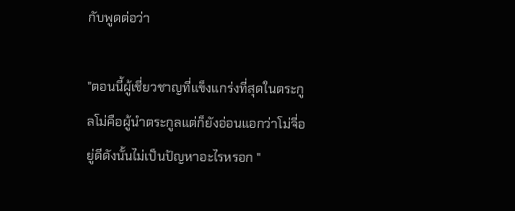กับพูดต่อว่า

"ตอนนี้ผู้เชี่ยวชาญที่แข็งแกร่งที่สุดในตระกูลโม่คือผู้นำตระกูลแต่ก็ยังอ่อนแอกว่าโม่จี่อยู่ดีดังนั้นไม่เป็นปัญหาอะไรหรอก "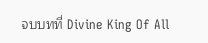จบบทที่ Divine King Of All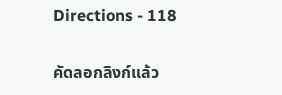Directions - 118

คัดลอกลิงก์แล้ว